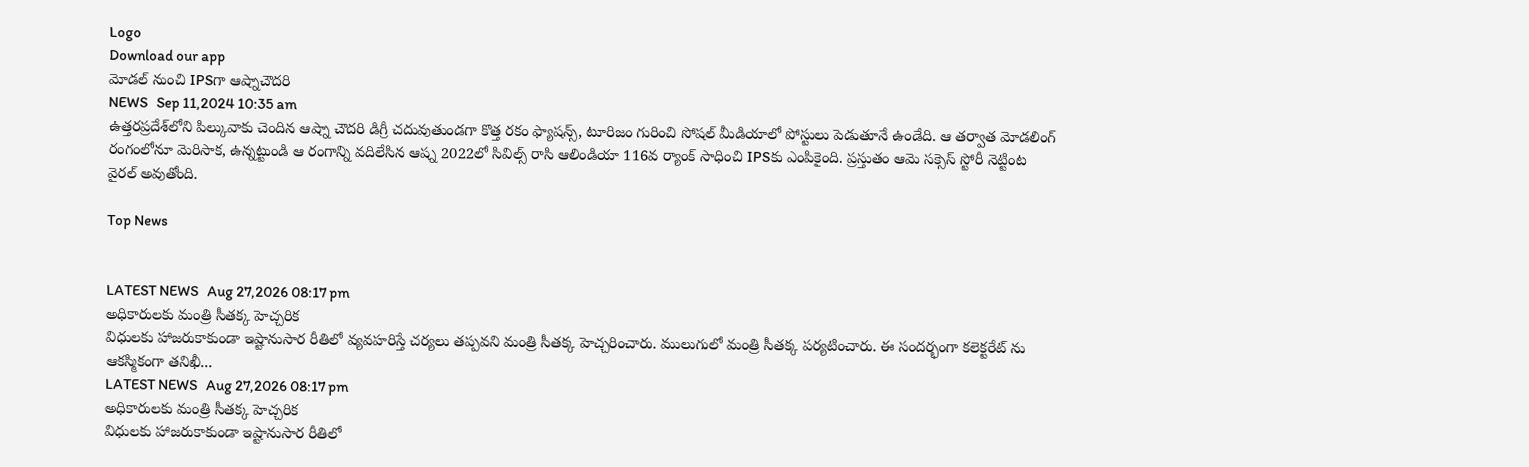Logo
Download our app
మోడల్ నుంచి IPSగా ఆష్నాచౌదరి
NEWS   Sep 11,2024 10:35 am
ఉత్తరప్రదేశ్‌లోని పిల్కువాకు చెందిన ఆష్నా చౌదరి డిగ్రీ చదువుతుండగా కొత్త రకం ఫ్యాషన్స్, టూరిజం గురించి సోషల్ మీడియాలో పోస్టులు పెడుతూనే ఉండేది. ఆ త‌ర్వాత మోడలింగ్ రంగంలోనూ మెరిసాక, ఉన్నట్టుండి ఆ రంగాన్ని వదిలేసిన ఆష్న 2022లో సివిల్స్ రాసి ఆలిండియా 116వ ర్యాంక్ సాధించి IPSకు ఎంపికైంది. ప్రస్తుతం ఆమె సక్సెస్ స్టోరీ నెట్టింట వైరల్ అవుతోంది.

Top News


LATEST NEWS   Aug 27,2026 08:17 pm
అధికారులకు మంత్రి సీతక్క హెచ్చరిక
విధులకు హాజరుకాకుండా ఇష్టానుసార రీతిలో వ్యవహరిస్తే చర్యలు తప్పవని మంత్రి సీతక్క హెచ్చరించారు. ములుగులో మంత్రి సీతక్క పర్యటించారు. ఈ సందర్భంగా కలెక్టరేట్ ను ఆకస్మికంగా తనిఖీ...
LATEST NEWS   Aug 27,2026 08:17 pm
అధికారులకు మంత్రి సీతక్క హెచ్చరిక
విధులకు హాజరుకాకుండా ఇష్టానుసార రీతిలో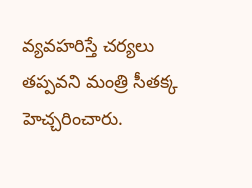వ్యవహరిస్తే చర్యలు తప్పవని మంత్రి సీతక్క హెచ్చరించారు.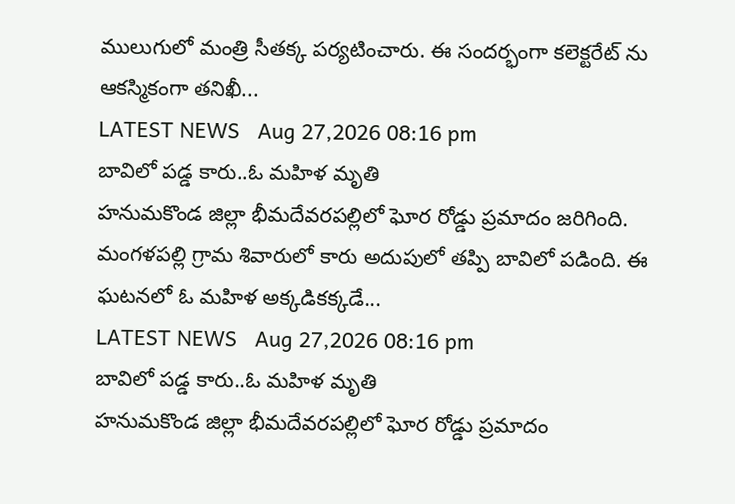ములుగులో మంత్రి సీతక్క పర్యటించారు. ఈ సందర్భంగా కలెక్టరేట్ ను ఆకస్మికంగా తనిఖీ...
LATEST NEWS   Aug 27,2026 08:16 pm
బావిలో పడ్డ కారు..ఓ మహిళ మృతి
హనుమకొండ జిల్లా భీమదేవరపల్లిలో ఘోర రోడ్డు ప్రమాదం జరిగింది. మంగళపల్లి గ్రామ శివారులో కారు అదుపులో తప్పి బావిలో పడింది. ఈ ఘటనలో ఓ మహిళ అక్కడికక్కడే...
LATEST NEWS   Aug 27,2026 08:16 pm
బావిలో పడ్డ కారు..ఓ మహిళ మృతి
హనుమకొండ జిల్లా భీమదేవరపల్లిలో ఘోర రోడ్డు ప్రమాదం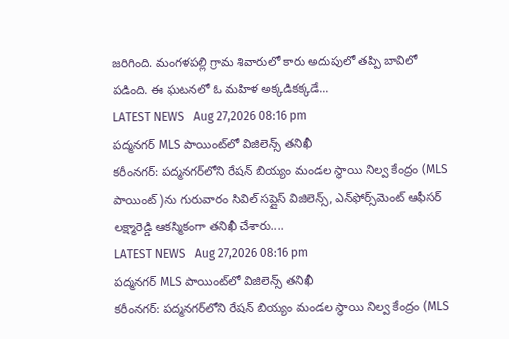జరిగింది. మంగళపల్లి గ్రామ శివారులో కారు అదుపులో తప్పి బావిలో పడింది. ఈ ఘటనలో ఓ మహిళ అక్కడికక్కడే...
LATEST NEWS   Aug 27,2026 08:16 pm
పద్మనగర్ MLS పాయింట్‌లో విజిలెన్స్ తనిఖీ
కరీంనగర్: పద్మనగర్‌లోని రేషన్ బియ్యం మండల స్థాయి నిల్వ కేంద్రం (MLS పాయింట్)ను గురువారం సివిల్ సప్లైస్ విజిలెన్స్, ఎన్‌ఫోర్స్‌మెంట్ ఆఫీసర్ లక్ష్మారెడ్డి ఆకస్మికంగా తనిఖీ చేశారు....
LATEST NEWS   Aug 27,2026 08:16 pm
పద్మనగర్ MLS పాయింట్‌లో విజిలెన్స్ తనిఖీ
కరీంనగర్: పద్మనగర్‌లోని రేషన్ బియ్యం మండల స్థాయి నిల్వ కేంద్రం (MLS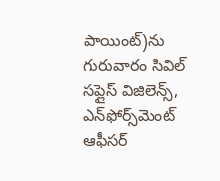పాయింట్)ను గురువారం సివిల్ సప్లైస్ విజిలెన్స్, ఎన్‌ఫోర్స్‌మెంట్ ఆఫీసర్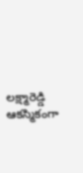లక్ష్మారెడ్డి ఆకస్మికంగా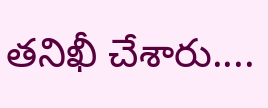తనిఖీ చేశారు....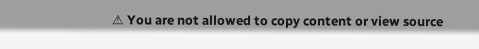⚠ You are not allowed to copy content or view source